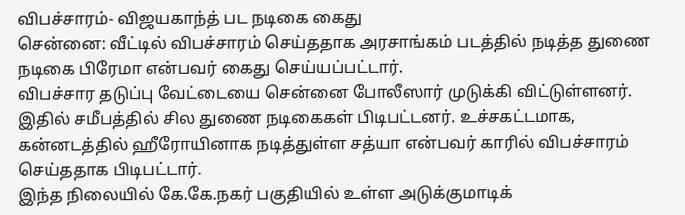விபச்சாரம்- விஜயகாந்த் பட நடிகை கைது
சென்னை: வீட்டில் விபச்சாரம் செய்ததாக அரசாங்கம் படத்தில் நடித்த துணை நடிகை பிரேமா என்பவர் கைது செய்யப்பட்டார்.
விபச்சார தடுப்பு வேட்டையை சென்னை போலீஸார் முடுக்கி விட்டுள்ளனர். இதில் சமீபத்தில் சில துணை நடிகைகள் பிடிபட்டனர். உச்சகட்டமாக, கன்னடத்தில் ஹீரோயினாக நடித்துள்ள சத்யா என்பவர் காரில் விபச்சாரம் செய்ததாக பிடிபட்டார்.
இந்த நிலையில் கே.கே.நகர் பகுதியில் உள்ள அடுக்குமாடிக்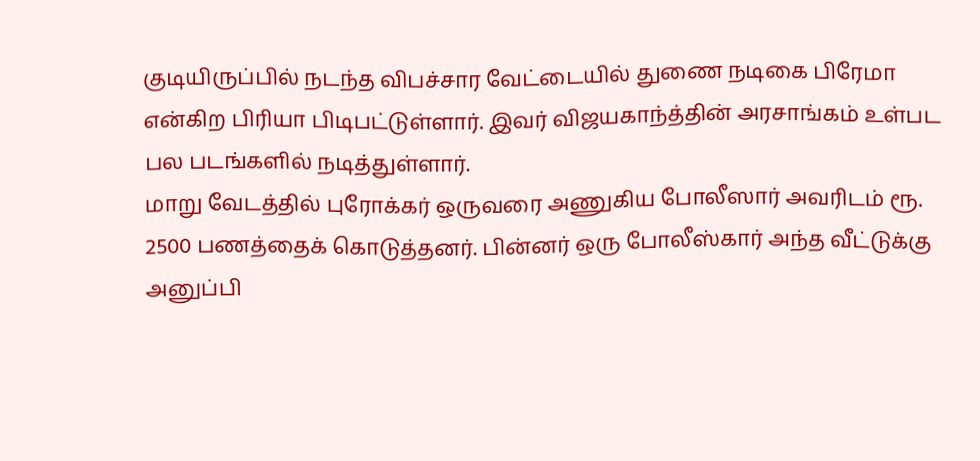குடியிருப்பில் நடந்த விபச்சார வேட்டையில் துணை நடிகை பிரேமா என்கிற பிரியா பிடிபட்டுள்ளார். இவர் விஜயகாந்த்தின் அரசாங்கம் உள்பட பல படங்களில் நடித்துள்ளார்.
மாறு வேடத்தில் புரோக்கர் ஒருவரை அணுகிய போலீஸார் அவரிடம் ரூ. 2500 பணத்தைக் கொடுத்தனர். பின்னர் ஒரு போலீஸ்கார் அந்த வீட்டுக்கு அனுப்பி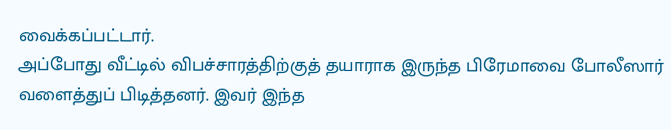வைக்கப்பட்டார்.
அப்போது வீட்டில் விபச்சாரத்திற்குத் தயாராக இருந்த பிரேமாவை போலீஸார் வளைத்துப் பிடித்தனர். இவர் இந்த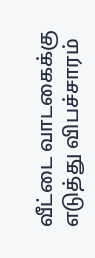வீட்டை வாடகைக்கு எடுத்து விபச்சாரம்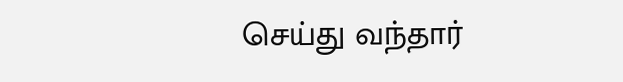செய்து வந்தார்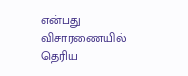என்பது விசாரணையில் தெரிய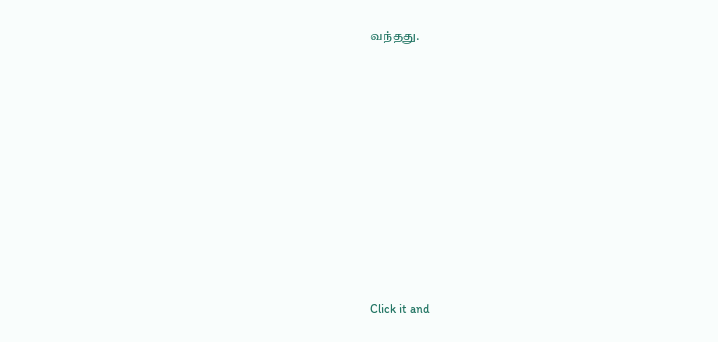வந்தது.












Click it and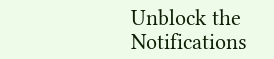Unblock the Notifications